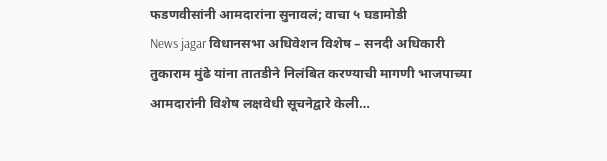फडणवीसांनी आमदारांना सुनावलं; वाचा ५ घडामोडी
News jagar विधानसभा अधिवेशन विशेष – सनदी अधिकारी तुकाराम मुंढे यांना तातडीने निलंबित करण्याची मागणी भाजपाच्या आमदारांनी विशेष लक्षवेधी सूचनेद्वारे केली…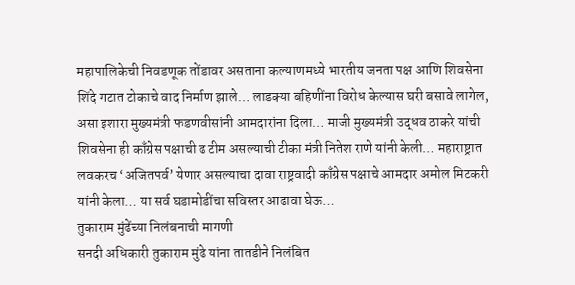महापालिकेची निवडणूक तोंडावर असताना कल्याणमध्ये भारतीय जनता पक्ष आणि शिवसेना शिंदे गटात टोकाचे वाद निर्माण झाले… लाडक्या बहिणींना विरोध केल्यास घरी बसावे लागेल, असा इशारा मुख्यमंत्री फडणवीसांनी आमदारांना दिला… माजी मुख्यमंत्री उद्धव ठाकरे यांची शिवसेना ही काँग्रेस पक्षाची ढ टीम असल्याची टीका मंत्री नितेश राणे यांनी केली… महाराष्ट्रात लवकरच ‘अजितपर्व’ येणार असल्याचा दावा राष्ट्रवादी काँग्रेस पक्षाचे आमदार अमोल मिटकरी यांनी केला… या सर्व घडामोडींचा सविस्तर आढावा घेऊ…
तुकाराम मुंढेंच्या निलंबनाची मागणी
सनदी अधिकारी तुकाराम मुंढे यांना तातडीने निलंबित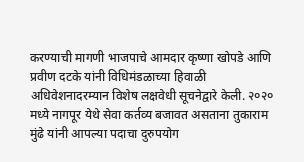करण्याची मागणी भाजपाचे आमदार कृष्णा खोपडे आणि प्रवीण दटके यांनी विधिमंडळाच्या हिवाळी अधिवेशनादरम्यान विशेष लक्षवेधी सूचनेद्वारे केली. २०२० मध्ये नागपूर येथे सेवा कर्तव्य बजावत असताना तुकाराम मुंढे यांनी आपल्या पदाचा दुरुपयोग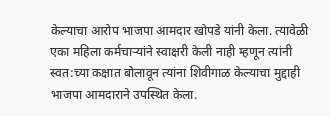केल्याचा आरोप भाजपा आमदार खोपडे यांनी केला. त्यावेळी एका महिला कर्मचाऱ्यांने स्वाक्षरी केली नाही म्हणून त्यांनी स्वत:च्या कक्षात बोलावून त्यांना शिवीगाळ केल्याचा मुद्दाही भाजपा आमदाराने उपस्थित केला.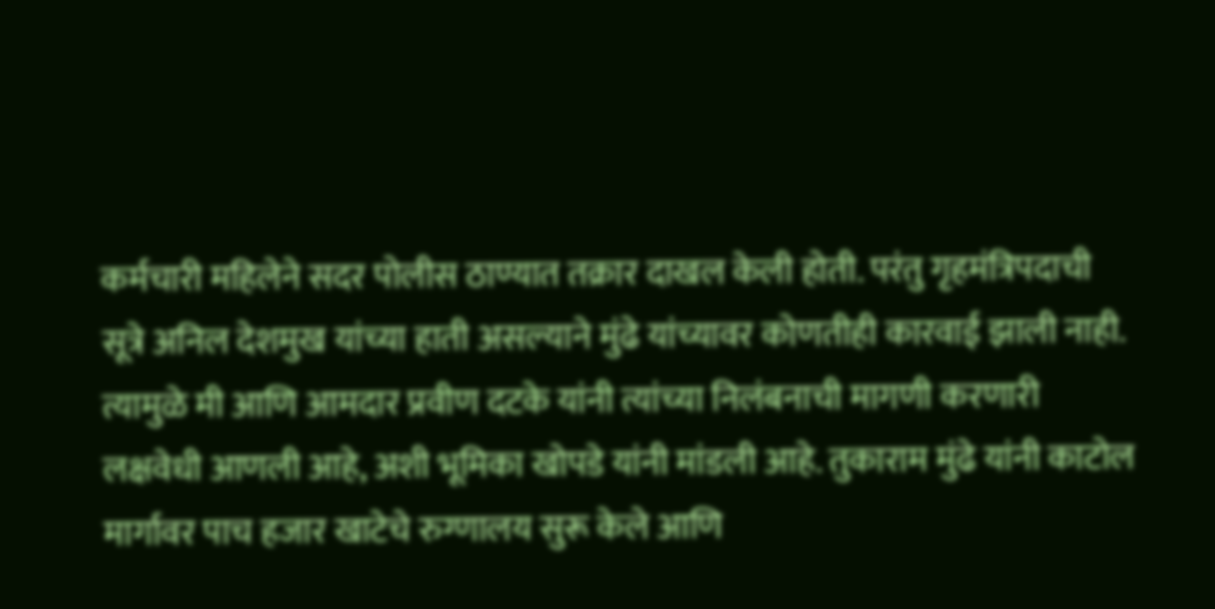कर्मचारी महिलेने सदर पोलीस ठाण्यात तक्रार दाखल केली होती. परंतु गृहमंत्रिपदाची सूत्रे अनिल देशमुख यांच्या हाती असल्याने मुंढे यांच्यावर कोणतीही कारवाई झाली नाही. त्यामुळे मी आणि आमदार प्रवीण दटके यांनी त्यांच्या निलंबनाची मागणी करणारी लक्षवेधी आणली आहे, अशी भूमिका खोपडे यांनी मांडली आहे. तुकाराम मुंढे यांनी काटोल मार्गावर पाच हजार खाटेचे रुग्णालय सुरू केले आणि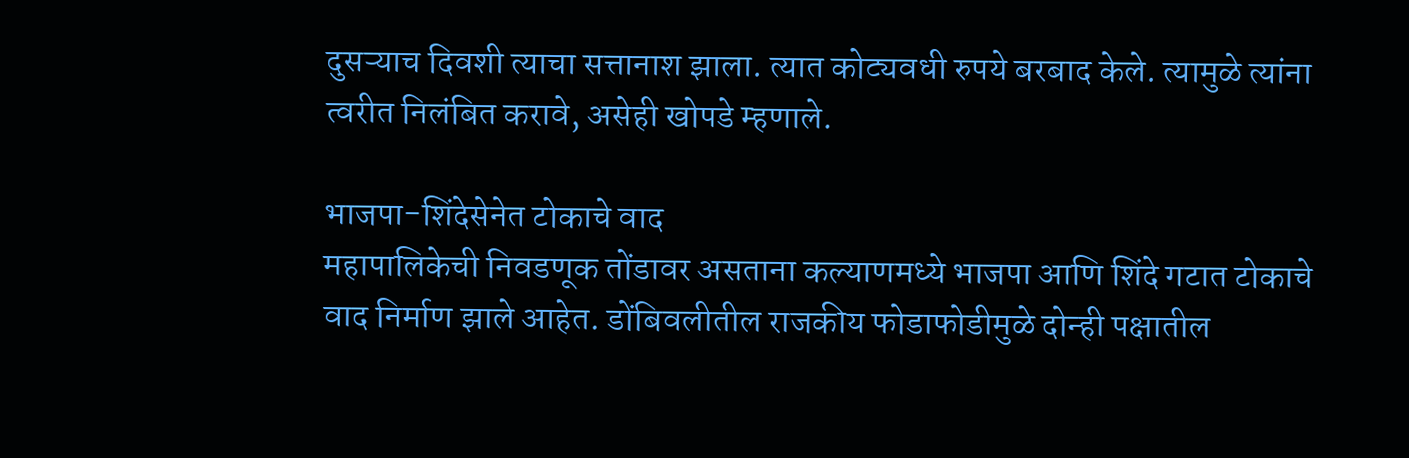दुसऱ्याच दिवशी त्याचा सत्तानाश झाला. त्यात कोट्यवधी रुपये बरबाद केले. त्यामुळे त्यांना त्वरीत निलंबित करावे, असेही खोपडे म्हणाले.

भाजपा-शिंदेसेनेत टोकाचे वाद
महापालिकेची निवडणूक तोंडावर असताना कल्याणमध्ये भाजपा आणि शिंदे गटात टोकाचे वाद निर्माण झाले आहेत. डोंबिवलीतील राजकीय फोडाफोडीमुळे दोन्ही पक्षातील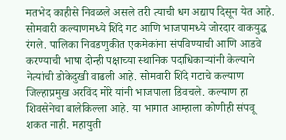मतभेद काहीसे निवळले असले तरी त्याची धग अद्याप दिसून येत आहे. सोमवारी कल्याणमध्ये शिंदे गट आणि भाजपामध्ये जोरदार वाकयुद्ध रंगले. पालिका निवडणुकीत एकमेकांना संपविण्याची आणि आडवे करण्याची भाषा दोन्ही पक्षाच्या स्थानिक पदाधिकाऱ्यांनी केल्याने नेत्यांची डोकेदुखी वाढली आहे. सोमवारी शिंदे गटाचे कल्याण जिल्हाप्रमुख अरविंद मोरे यांनी भाजपाला डिवचले. कल्याण हा शिवसेनेचा बालेकिल्ला आहे. या भागात आम्हाला कोणीही संपवू शकत नाही. महायुती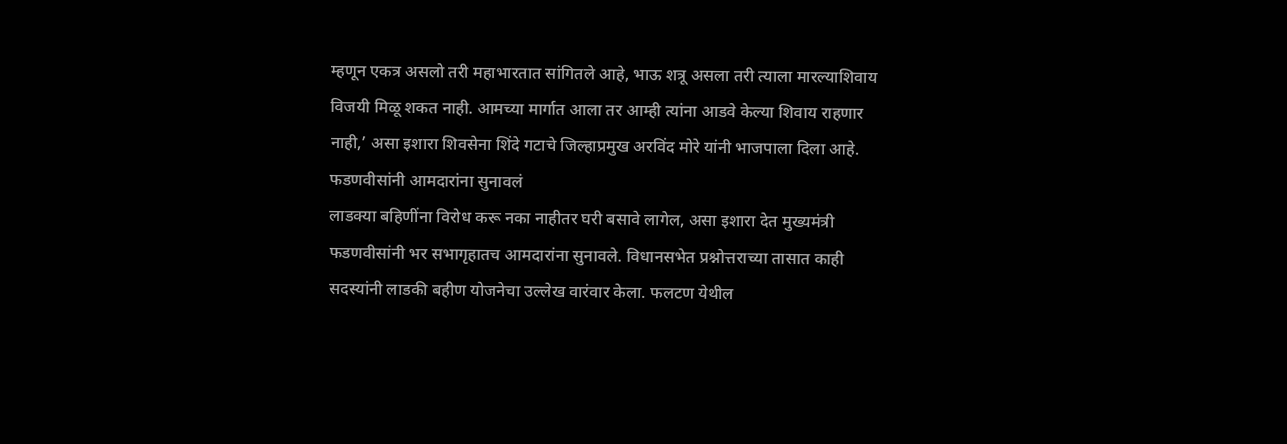म्हणून एकत्र असलो तरी महाभारतात सांगितले आहे, भाऊ शत्रू असला तरी त्याला मारल्याशिवाय विजयी मिळू शकत नाही. आमच्या मार्गात आला तर आम्ही त्यांना आडवे केल्या शिवाय राहणार नाही,’ असा इशारा शिवसेना शिंदे गटाचे जिल्हाप्रमुख अरविंद मोरे यांनी भाजपाला दिला आहे.
फडणवीसांनी आमदारांना सुनावलं
लाडक्या बहिणींना विरोध करू नका नाहीतर घरी बसावे लागेल, असा इशारा देत मुख्यमंत्री फडणवीसांनी भर सभागृहातच आमदारांना सुनावले. विधानसभेत प्रश्नोत्तराच्या तासात काही सदस्यांनी लाडकी बहीण योजनेचा उल्लेख वारंवार केला. फलटण येथील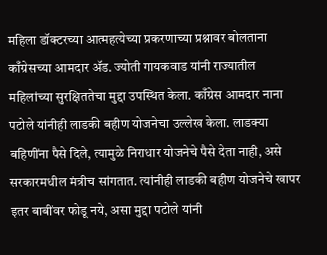महिला डॉक्टरच्या आत्महत्येच्या प्रकरणाच्या प्रश्नावर बोलताना काँग्रेसच्या आमदार ॲड. ज्योती गायकवाड यांनी राज्यातील महिलांच्या सुरक्षिततेचा मुद्दा उपस्थित केला. काँग्रेस आमदार नाना पटोले यांनीही लाडकी बहीण योजनेचा उल्लेख केला. लाडक्या बहिणींना पैसे दिले, त्यामुळे निराधार योजनेचे पैसे देता नाही, असे सरकारमधील मंत्रीच सांगतात. त्यांनीही लाडकी बहीण योजनेचे खापर इतर बाबींवर फोडू नये, असा मुद्दा पटोले यांनी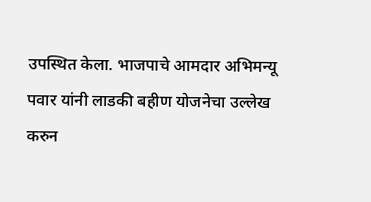उपस्थित केला. भाजपाचे आमदार अभिमन्यू पवार यांनी लाडकी बहीण योजनेचा उल्लेख करुन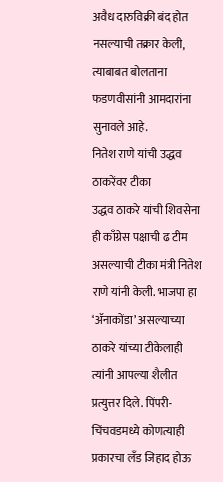अवैध दारुविक्री बंद होत नसल्याची तक्रार केली, त्याबाबत बोलताना फडणवीसांनी आमदारांना सुनावले आहे.
नितेश राणे यांची उद्धव ठाकरेंवर टीका
उद्धव ठाकरे यांची शिवसेना ही काँग्रेस पक्षाची ढ टीम असल्याची टीका मंत्री नितेश राणे यांनी केली. भाजपा हा ‘ॲनाकोंडा’ असल्याच्या ठाकरे यांच्या टीकेलाही त्यांनी आपल्या शैलीत प्रत्युत्तर दिले. पिंपरी-चिंचवडमध्ये कोणत्याही प्रकारचा लँड जिहाद होऊ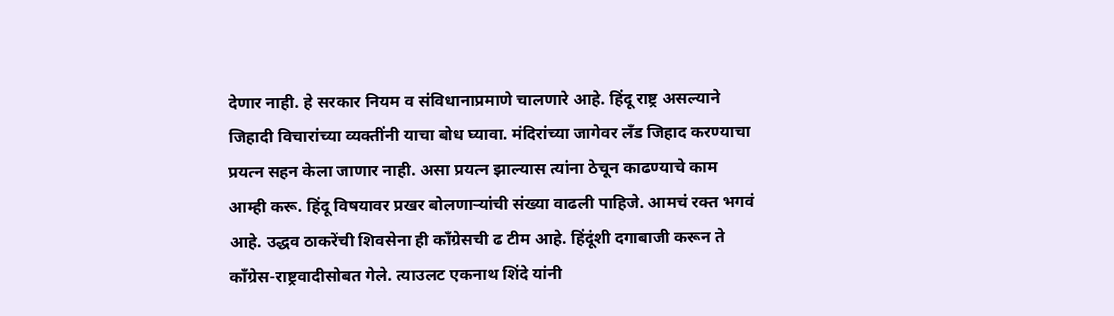देणार नाही. हे सरकार नियम व संविधानाप्रमाणे चालणारे आहे. हिंदू राष्ट्र असल्याने जिहादी विचारांच्या व्यक्तींनी याचा बोध घ्यावा. मंदिरांच्या जागेवर लँड जिहाद करण्याचा प्रयत्न सहन केला जाणार नाही. असा प्रयत्न झाल्यास त्यांना ठेचून काढण्याचे काम आम्ही करू. हिंदू विषयावर प्रखर बोलणाऱ्यांची संख्या वाढली पाहिजे. आमचं रक्त भगवं आहे. उद्धव ठाकरेंची शिवसेना ही काँग्रेसची ढ टीम आहे. हिंदूंशी दगाबाजी करून ते काँग्रेस-राष्ट्रवादीसोबत गेले. त्याउलट एकनाथ शिंदे यांनी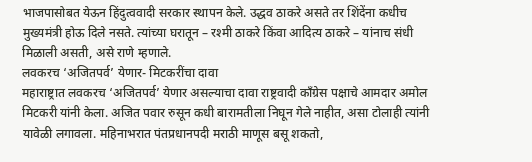भाजपासोबत येऊन हिंदुत्ववादी सरकार स्थापन केले. उद्धव ठाकरे असते तर शिंदेंना कधीच मुख्यमंत्री होऊ दिले नसते. त्यांच्या घरातून – रश्मी ठाकरे किंवा आदित्य ठाकरे – यांनाच संधी मिळाली असती, असे राणे म्हणाले.
लवकरच ‘अजितपर्व’ येणार- मिटकरींचा दावा
महाराष्ट्रात लवकरच ‘अजितपर्व’ येणार असल्याचा दावा राष्ट्रवादी काँग्रेस पक्षाचे आमदार अमोल मिटकरी यांनी केला. अजित पवार रुसून कधी बारामतीला निघून गेले नाहीत, असा टोलाही त्यांनी यावेळी लगावला. महिनाभरात पंतप्रधानपदी मराठी माणूस बसू शकतो,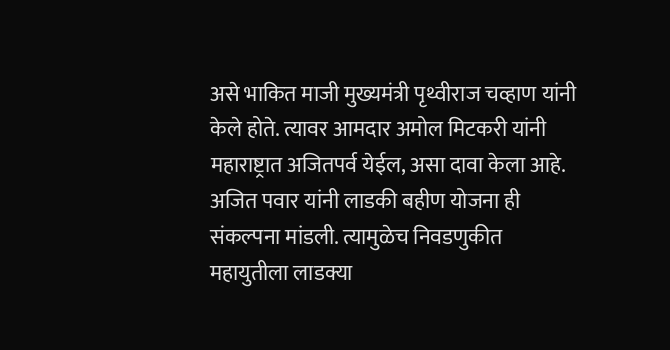असे भाकित माजी मुख्यमंत्री पृथ्वीराज चव्हाण यांनी केले होते. त्यावर आमदार अमोल मिटकरी यांनी महाराष्ट्रात अजितपर्व येईल, असा दावा केला आहे. अजित पवार यांनी लाडकी बहीण योजना ही संकल्पना मांडली. त्यामुळेच निवडणुकीत महायुतीला लाडक्या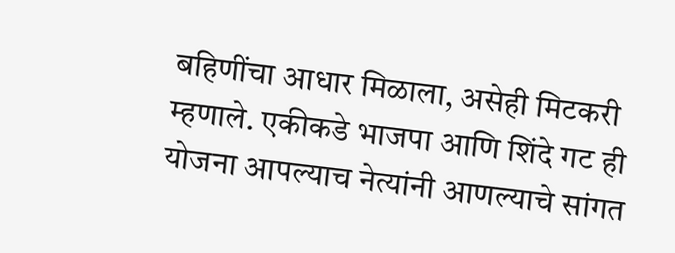बहिणींचा आधार मिळाला, असेही मिटकरी म्हणाले. एकीकडे भाजपा आणि शिंदे गट ही योजना आपल्याच नेत्यांनी आणल्याचे सांगत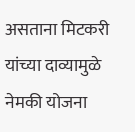असताना मिटकरी यांच्या दाव्यामुळे नेमकी योजना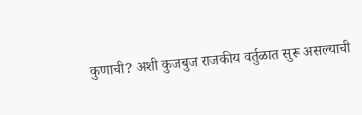कुणाची? अशी कुजबुज राजकीय वर्तुळात सुरू असल्याची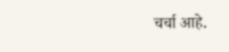चर्चा आहे.